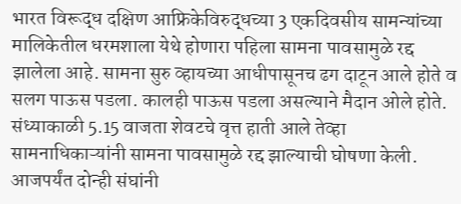भारत विरूद्ध दक्षिण आफ्रिकेविरुद्धच्या 3 एकदिवसीय सामन्यांच्या मालिकेतील धरमशाला येथे होणारा पहिला सामना पावसामुळे रद्द झालेला आहे. सामना सुरु व्हायच्या आधीपासूनच ढग दाटून आले होते व सलग पाऊस पडला. कालही पाऊस पडला असल्याने मैदान ओले होते.
संध्याकाळी 5.15 वाजता शेवटचे वृत्त हाती आले तेव्हा सामनाधिकाऱ्यांनी सामना पावसामुळे रद्द झाल्याची घोषणा केली.
आजपर्यंत दोन्ही संघांनी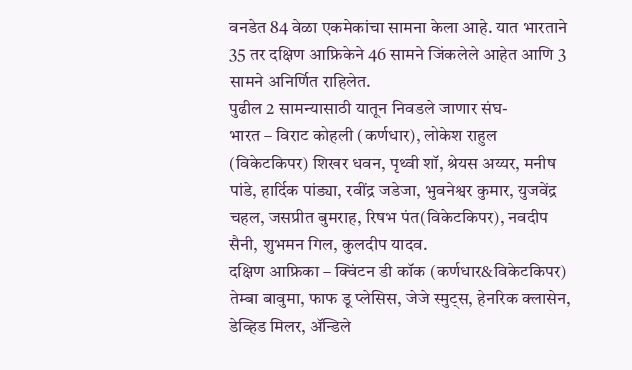वनडेत 84 वेळा एकमेकांचा सामना केला आहे. यात भारताने 35 तर दक्षिण आफ्रिकेने 46 सामने जिंकलेले आहेत आणि 3 सामने अनिर्णित राहिलेत.
पुढील 2 सामन्यासाठी यातून निवडले जाणार संघ-
भारत – विराट कोहली (कर्णधार), लोकेश राहुल (विकेटकिपर) शिखर धवन, पृथ्वी शॉ, श्रेयस अय्यर, मनीष पांडे, हार्दिक पांड्या, रवींद्र जडेजा, भुवनेश्वर कुमार, युजवेंद्र चहल, जसप्रीत बुमराह, रिषभ पंत(विकेटकिपर), नवदीप सैनी, शुभमन गिल, कुलदीप यादव.
दक्षिण आफ्रिका – क्विंटन डी कॉक (कर्णधार&विकेटकिपर) तेम्बा बावुमा, फाफ डू प्लेसिस, जेजे स्मुट्स, हेनरिक क्लासेन, डेव्हिड मिलर, ॲन्डिले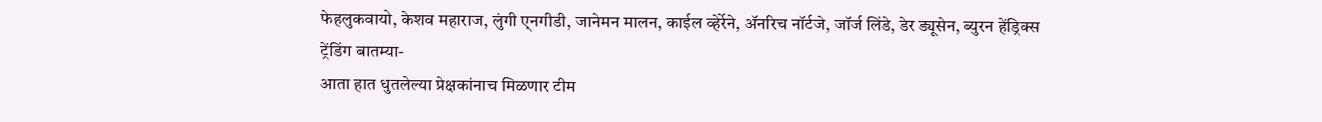फेहलुकवायो, केशव महाराज, लुंगी ए्नगीडी, जानेमन मालन, काईल व्हेर्रेने, ॲनरिच नॉर्टजे, जॉर्ज लिंडे, डेर ड्यूसेन, ब्युरन हेंड्रिक्स
ट्रेंडिंग बातम्या-
आता हात धुतलेल्या प्रेक्षकांनाच मिळणार टीम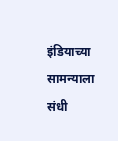इंडियाच्या सामन्याला संधी